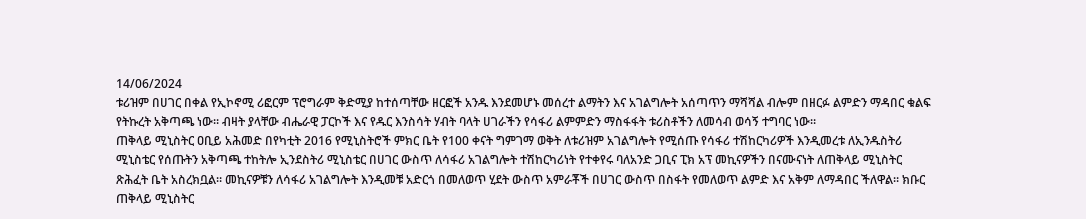14/06/2024
ቱሪዝም በሀገር በቀል የኢኮኖሚ ሪፎርም ፕሮግራም ቅድሚያ ከተሰጣቸው ዘርፎች አንዱ እንደመሆኑ መሰረተ ልማትን እና አገልግሎት አሰጣጥን ማሻሻል ብሎም በዘርፉ ልምድን ማዳበር ቁልፍ የትኩረት አቅጣጫ ነው። ብዛት ያላቸው ብሔራዊ ፓርኮች እና የዱር እንስሳት ሃብት ባላት ሀገራችን የሳፋሪ ልምምድን ማስፋፋት ቱሪስቶችን ለመሳብ ወሳኝ ተግባር ነው።
ጠቅላይ ሚኒስትር ዐቢይ አሕመድ በየካቲት 2016 የሚኒስትሮች ምክር ቤት የ100 ቀናት ግምገማ ወቅት ለቱሪዝም አገልግሎት የሚሰጡ የሳፋሪ ተሽከርካሪዎች እንዲመረቱ ለኢንዱስትሪ ሚኒስቴር የሰጡትን አቅጣጫ ተከትሎ ኢንደስትሪ ሚኒስቴር በሀገር ውስጥ ለሳፋሪ አገልግሎት ተሽከርካሪነት የተቀየሩ ባለአንድ ጋቢና ፒክ አፕ መኪናዎችን በናሙናነት ለጠቅላይ ሚኒስትር ጽሕፈት ቤት አስረክቧል። መኪናዎቹን ለሳፋሪ አገልግሎት እንዲመቹ አድርጎ በመለወጥ ሂደት ውስጥ አምራቾች በሀገር ውስጥ በስፋት የመለወጥ ልምድ እና አቅም ለማዳበር ችለዋል። ክቡር ጠቅላይ ሚኒስትር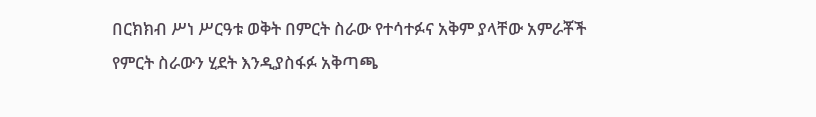በርክክብ ሥነ ሥርዓቱ ወቅት በምርት ስራው የተሳተፉና አቅም ያላቸው አምራቾች የምርት ስራውን ሂደት እንዲያስፋፉ አቅጣጫ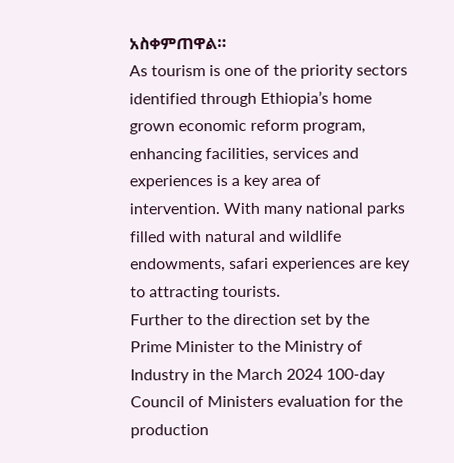አስቀምጠዋል።
As tourism is one of the priority sectors identified through Ethiopia’s home grown economic reform program, enhancing facilities, services and experiences is a key area of intervention. With many national parks filled with natural and wildlife endowments, safari experiences are key to attracting tourists.
Further to the direction set by the Prime Minister to the Ministry of Industry in the March 2024 100-day Council of Ministers evaluation for the production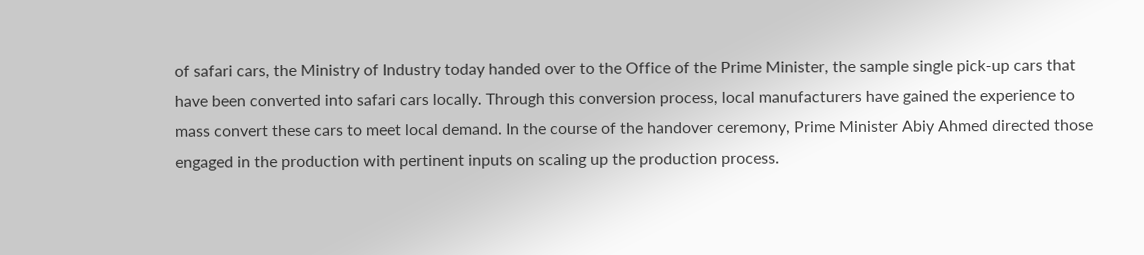of safari cars, the Ministry of Industry today handed over to the Office of the Prime Minister, the sample single pick-up cars that have been converted into safari cars locally. Through this conversion process, local manufacturers have gained the experience to mass convert these cars to meet local demand. In the course of the handover ceremony, Prime Minister Abiy Ahmed directed those engaged in the production with pertinent inputs on scaling up the production process.